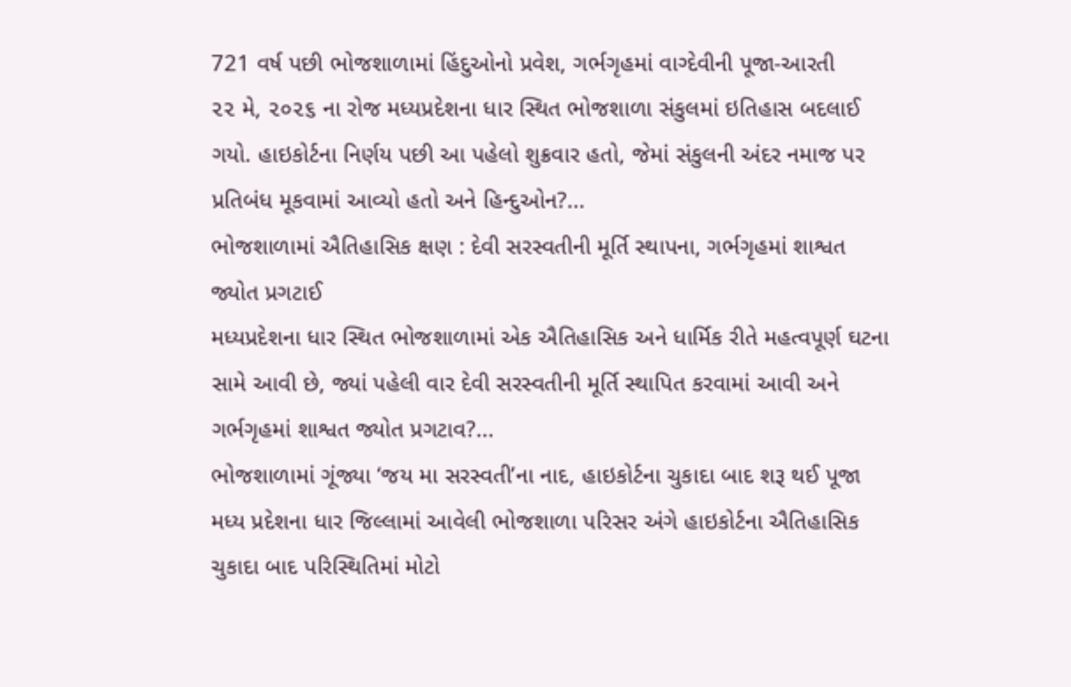721 વર્ષ પછી ભોજશાળામાં હિંદુઓનો પ્રવેશ, ગર્ભગૃહમાં વાગ્દેવીની પૂજા-આરતી
૨૨ મે, ૨૦૨૬ ના રોજ મધ્યપ્રદેશના ધાર સ્થિત ભોજશાળા સંકુલમાં ઇતિહાસ બદલાઈ ગયો. હાઇકોર્ટના નિર્ણય પછી આ પહેલો શુક્રવાર હતો, જેમાં સંકુલની અંદર નમાજ પર પ્રતિબંધ મૂકવામાં આવ્યો હતો અને હિન્દુઓન?...
ભોજશાળામાં ઐતિહાસિક ક્ષણ : દેવી સરસ્વતીની મૂર્તિ સ્થાપના, ગર્ભગૃહમાં શાશ્વત જ્યોત પ્રગટાઈ
મધ્યપ્રદેશના ધાર સ્થિત ભોજશાળામાં એક ઐતિહાસિક અને ધાર્મિક રીતે મહત્વપૂર્ણ ઘટના સામે આવી છે, જ્યાં પહેલી વાર દેવી સરસ્વતીની મૂર્તિ સ્થાપિત કરવામાં આવી અને ગર્ભગૃહમાં શાશ્વત જ્યોત પ્રગટાવ?...
ભોજશાળામાં ગૂંજ્યા ‘જય મા સરસ્વતી’ના નાદ, હાઇકોર્ટના ચુકાદા બાદ શરૂ થઈ પૂજા
મધ્ય પ્રદેશના ધાર જિલ્લામાં આવેલી ભોજશાળા પરિસર અંગે હાઇકોર્ટના ઐતિહાસિક ચુકાદા બાદ પરિસ્થિતિમાં મોટો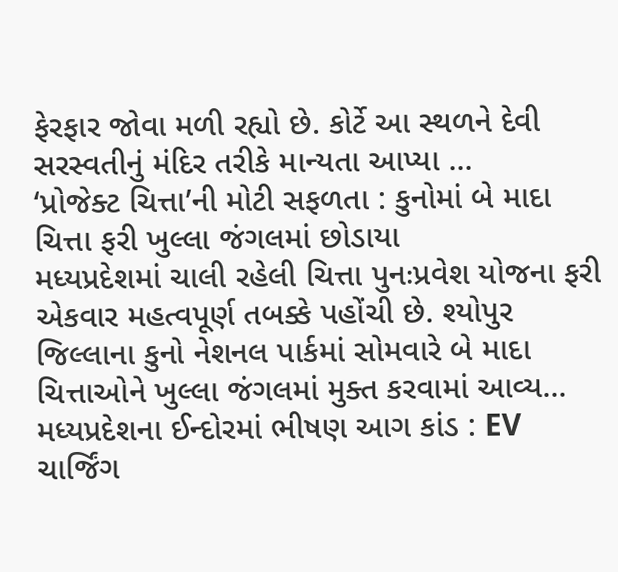ફેરફાર જોવા મળી રહ્યો છે. કોર્ટે આ સ્થળને દેવી સરસ્વતીનું મંદિર તરીકે માન્યતા આપ્યા ...
‘પ્રોજેક્ટ ચિત્તા’ની મોટી સફળતા : કુનોમાં બે માદા ચિત્તા ફરી ખુલ્લા જંગલમાં છોડાયા
મધ્યપ્રદેશમાં ચાલી રહેલી ચિત્તા પુનઃપ્રવેશ યોજના ફરી એકવાર મહત્વપૂર્ણ તબક્કે પહોંચી છે. શ્યોપુર જિલ્લાના કુનો નેશનલ પાર્કમાં સોમવારે બે માદા ચિત્તાઓને ખુલ્લા જંગલમાં મુક્ત કરવામાં આવ્ય...
મધ્યપ્રદેશના ઈન્દોરમાં ભીષણ આગ કાંડ : EV ચાર્જિંગ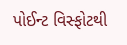પોઈન્ટ વિસ્ફોટથી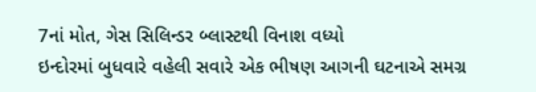7નાં મોત, ગેસ સિલિન્ડર બ્લાસ્ટથી વિનાશ વધ્યો
ઇન્દોરમાં બુધવારે વહેલી સવારે એક ભીષણ આગની ઘટનાએ સમગ્ર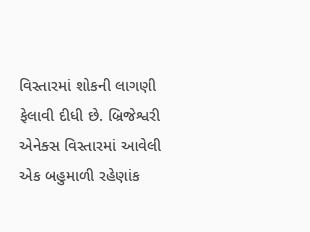વિસ્તારમાં શોકની લાગણી ફેલાવી દીધી છે. બ્રિજેશ્વરી એનેક્સ વિસ્તારમાં આવેલી એક બહુમાળી રહેણાંક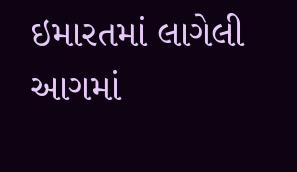ઇમારતમાં લાગેલી આગમાં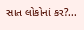સાત લોકોનાં કર?...